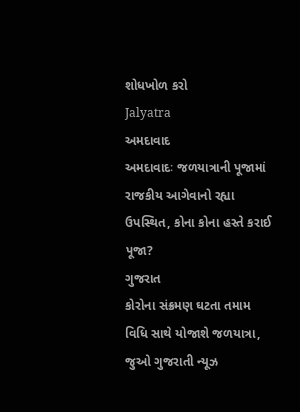શોધખોળ કરો
Jalyatra
અમદાવાદ
અમદાવાદઃ જળયાત્રાની પૂજામાં રાજકીય આગેવાનો રહ્યા ઉપસ્થિત, કોના કોના હસ્તે કરાઈ પૂજા?
ગુજરાત
કોરોના સંક્રમણ ઘટતા તમામ વિધિ સાથે યોજાશે જળયાત્રા, જુઓ ગુજરાતી ન્યૂઝ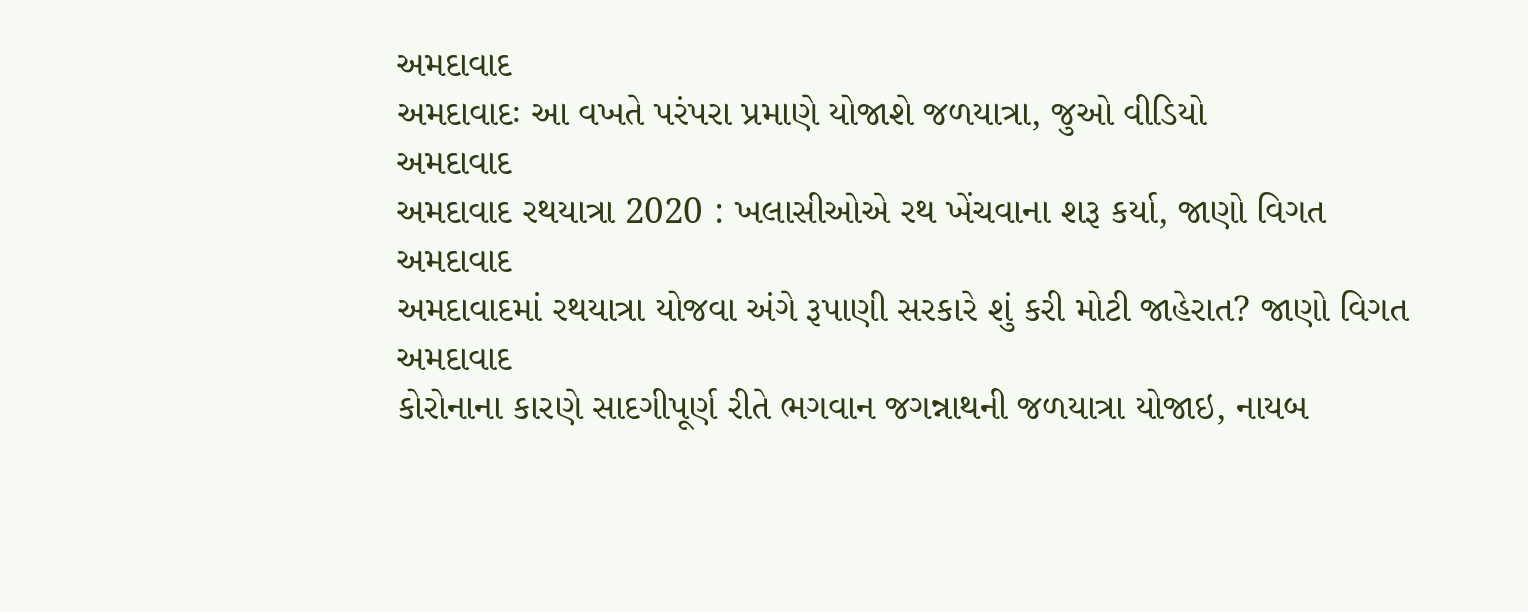અમદાવાદ
અમદાવાદઃ આ વખતે પરંપરા પ્રમાણે યોજાશે જળયાત્રા, જુઓ વીડિયો
અમદાવાદ
અમદાવાદ રથયાત્રા 2020 : ખલાસીઓએ રથ ખેંચવાના શરૂ કર્યા, જાણો વિગત
અમદાવાદ
અમદાવાદમાં રથયાત્રા યોજવા અંગે રૂપાણી સરકારે શું કરી મોટી જાહેરાત? જાણો વિગત
અમદાવાદ
કોરોનાના કારણે સાદગીપૂર્ણ રીતે ભગવાન જગન્નાથની જળયાત્રા યોજાઇ, નાયબ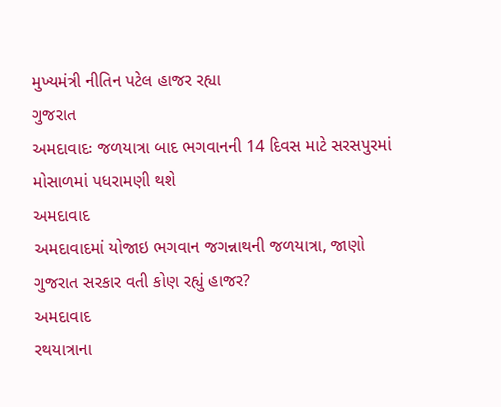મુખ્યમંત્રી નીતિન પટેલ હાજર રહ્યા
ગુજરાત
અમદાવાદઃ જળયાત્રા બાદ ભગવાનની 14 દિવસ માટે સરસપુરમાં મોસાળમાં પધરામણી થશે
અમદાવાદ
અમદાવાદમાં યોજાઇ ભગવાન જગન્નાથની જળયાત્રા, જાણો ગુજરાત સરકાર વતી કોણ રહ્યું હાજર?
અમદાવાદ
રથયાત્રાના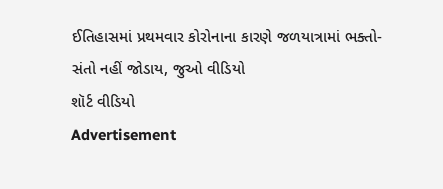ઈતિહાસમાં પ્રથમવાર કોરોનાના કારણે જળયાત્રામાં ભક્તો-સંતો નહીં જોડાય, જુઓ વીડિયો
શૉર્ટ વીડિયો
Advertisement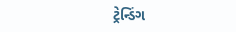ટ્રેન્ડિંગ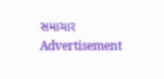સમાચાર
Advertisement